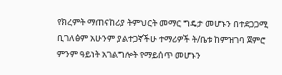የክረምት ማጠናከሪያ ትምህርት መማር ግዴታ መሆኑን በተደጋጋሚ ቢገለፅም አሁንም ያልተጋኛችሁ ተማሪዎች ት/ቤቱ ከምዝገባ ጀምሮ ምንም ዓይነት አገልግሎት የማይሰጥ መሆኑን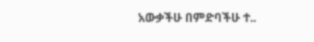አውቃችሁ በምድባችሁ ተ..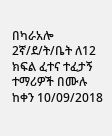በካራአሎ 2ኛ/ደ/ት/ቤት ለ12 ክፍል ፈተና ተፈታኝ ተማሪዎች በሙሉ ከቀን 10/09/2018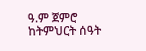ዓ.ም ጀምሮ ከትምህርት ሰዓት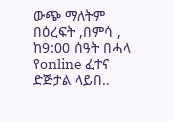ውጭ ማለትም በዕረፍት ,በምሳ , ከ9:00 ሰዓት በሓላ የonline ፈተና ድጅታል ላይበ..